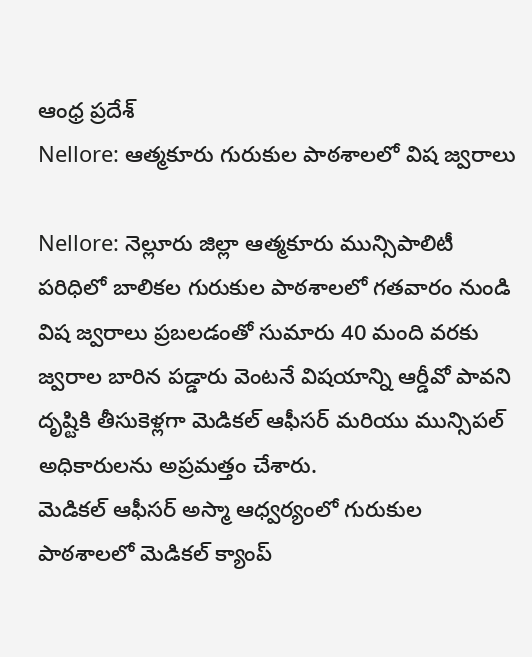ఆంధ్ర ప్రదేశ్
Nellore: ఆత్మకూరు గురుకుల పాఠశాలలో విష జ్వరాలు

Nellore: నెల్లూరు జిల్లా ఆత్మకూరు మున్సిపాలిటీ పరిధిలో బాలికల గురుకుల పాఠశాలలో గతవారం నుండి విష జ్వరాలు ప్రబలడంతో సుమారు 40 మంది వరకు జ్వరాల బారిన పడ్డారు వెంటనే విషయాన్ని ఆర్డీవో పావని దృష్టికి తీసుకెళ్లగా మెడికల్ ఆఫీసర్ మరియు మున్సిపల్ అధికారులను అప్రమత్తం చేశారు.
మెడికల్ ఆఫీసర్ అస్మా ఆధ్వర్యంలో గురుకుల పాఠశాలలో మెడికల్ క్యాంప్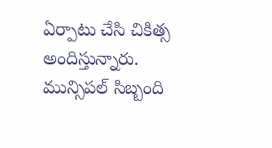ఏర్పాటు చేసి చికిత్స అందిస్తున్నారు. మున్సిపల్ సిబ్బంది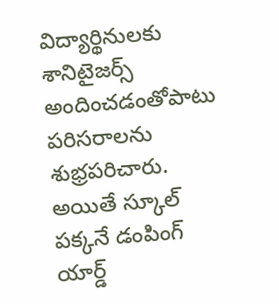విద్యార్థినులకు శానిటైజర్స్ అందించడంతోపాటు పరిసరాలను శుభ్రపరిచారు. అయితే స్కూల్ పక్కనే డంపింగ్ యార్డ్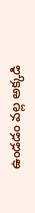ఉండడం వల్ల అక్కడి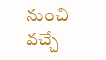నుంచి వచ్చే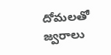దోమలతో జ్వరాలు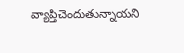వ్యాప్తిచెందుతున్నాయని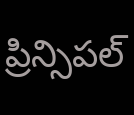ప్రిన్సిపల్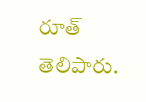రూత్ తెలిపారు.